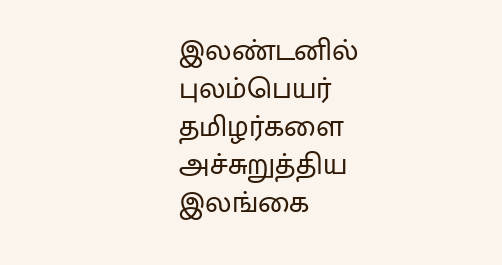இலண்டனில் புலம்பெயர் தமிழர்களை அச்சுறுத்திய இலங்கை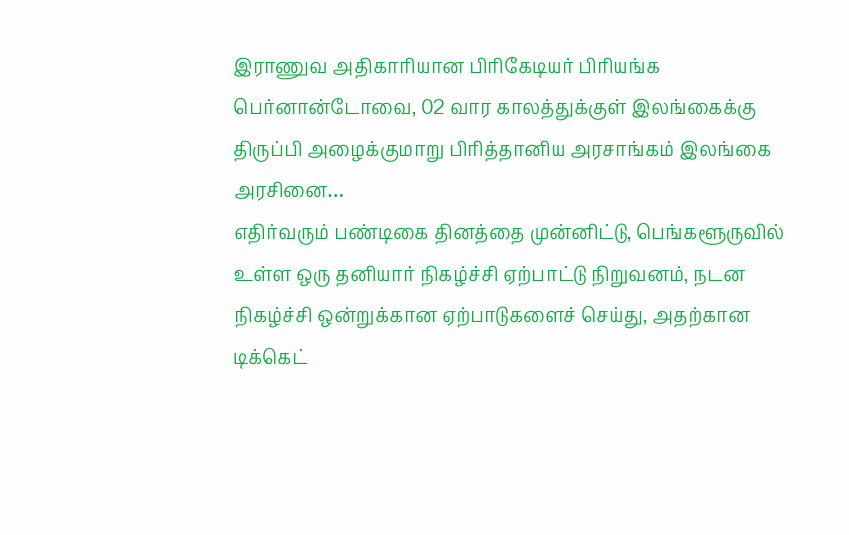இராணுவ அதிகாரியான பிரிகேடியர் பிரியங்க பெர்னான்டோவை, 02 வார காலத்துக்குள் இலங்கைக்கு திருப்பி அழைக்குமாறு பிரித்தானிய அரசாங்கம் இலங்கை அரசினை…
எதிர்வரும் பண்டிகை தினத்தை முன்னிட்டு, பெங்களூருவில் உள்ள ஒரு தனியார் நிகழ்ச்சி ஏற்பாட்டு நிறுவனம், நடன நிகழ்ச்சி ஒன்றுக்கான ஏற்பாடுகளைச் செய்து, அதற்கான டிக்கெட்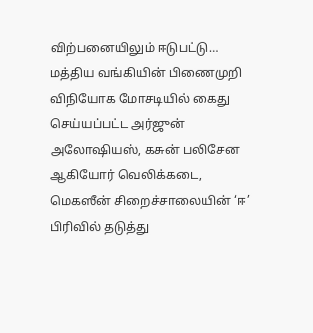விற்பனையிலும் ஈடுபட்டு…
மத்திய வங்கியின் பிணைமுறி விநியோக மோசடியில் கைது செய்யப்பட்ட அர்ஜுன் அலோஷியஸ், கசுன் பலிசேன ஆகியோர் வெலிக்கடை, மெகஸீன் சிறைச்சாலையின் ‘ஈ’ பிரிவில் தடுத்து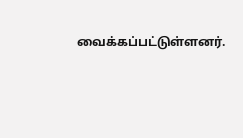வைக்கப்பட்டுள்ளனர்.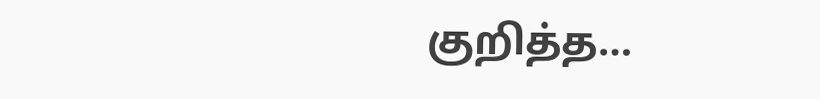குறித்த…